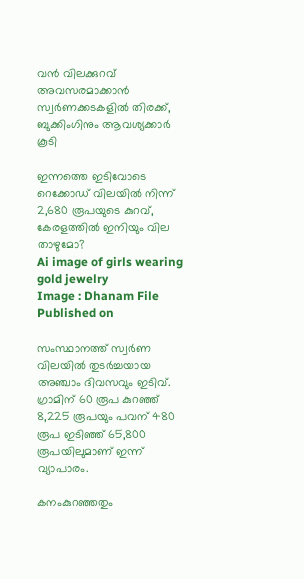വന്‍ വിലക്കുറവ് അവസരമാക്കാന്‍ സ്വര്‍ണക്കടകളില്‍ തിരക്ക്, ബുക്കിംഗിനും ആവശ്യക്കാര്‍ കൂടി

ഇന്നത്തെ ഇടിവോടെ റെക്കോഡ് വിലയില്‍ നിന്ന് 2,680 രൂപയുടെ കുറവ്, കേരളത്തില്‍ ഇനിയും വില താഴുമോ?
Ai image of girls wearing gold jewelry
Image : Dhanam File
Published on

സംസ്ഥാനത്ത് സ്വര്‍ണ വിലയില്‍ തുടര്‍ച്ചയായ അഞ്ചാം ദിവസവും ഇടിവ്. ഗ്രാമിന് 60 രൂപ കുറഞ്ഞ് 8,225 രൂപയും പവന് 480 രൂപ ഇടിഞ്ഞ് 65,800 രൂപയിലുമാണ് ഇന്ന് വ്യാപാരം.

കനംകുറഞ്ഞതും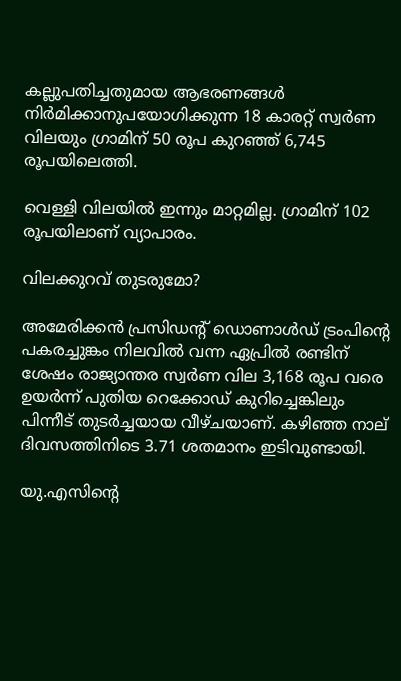കല്ലുപതിച്ചതുമായ ആഭരണങ്ങള്‍ നിര്‍മിക്കാനുപയോഗിക്കുന്ന 18 കാരറ്റ് സ്വര്‍ണ വിലയും ഗ്രാമിന് 50 രൂപ കുറഞ്ഞ് 6,745 രൂപയിലെത്തി.

വെള്ളി വിലയില്‍ ഇന്നും മാറ്റമില്ല. ഗ്രാമിന് 102 രൂപയിലാണ് വ്യാപാരം.

വിലക്കുറവ് തുടരുമോ?

അമേരിക്കന്‍ പ്രസിഡന്റ് ഡൊണാള്‍ഡ് ട്രംപിന്റെ പകരച്ചുങ്കം നിലവില്‍ വന്ന ഏപ്രില്‍ രണ്ടിന് ശേഷം രാജ്യാന്തര സ്വര്‍ണ വില 3,168 രൂപ വരെ ഉയര്‍ന്ന് പുതിയ റെക്കോഡ് കുറിച്ചെങ്കിലും പിന്നീട് തുടര്‍ച്ചയായ വീഴ്ചയാണ്. കഴിഞ്ഞ നാല് ദിവസത്തിനിടെ 3.71 ശതമാനം ഇടിവുണ്ടായി.

യു.എസിന്റെ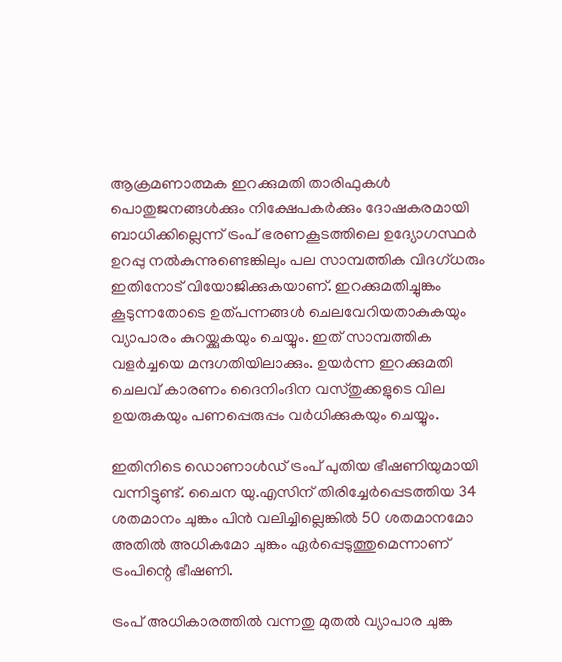ആക്രമണാത്മക ഇറക്കുമതി താരിഫുകള്‍ പൊതുജനങ്ങള്‍ക്കും നിക്ഷേപകര്‍ക്കും ദോഷകരമായി ബാധിക്കില്ലെന്ന് ട്രംപ് ഭരണകൂടത്തിലെ ഉദ്യോഗസ്ഥര്‍ ഉറപ്പു നല്‍കുന്നുണ്ടെങ്കിലും പല സാമ്പത്തിക വിദഗ്ധരും ഇതിനോട് വിയോജിക്കുകയാണ്. ഇറക്കുമതിച്ചുങ്കം കൂടുന്നതോടെ ഉത്പന്നങ്ങള്‍ ചെലവേറിയതാകുകയും വ്യാപാരം കുറയ്ക്കുകയും ചെയ്യും. ഇത് സാമ്പത്തിക വളര്‍ച്ചയെ മന്ദഗതിയിലാക്കും. ഉയര്‍ന്ന ഇറക്കുമതി ചെലവ് കാരണം ദൈനിംദിന വസ്തുക്കളുടെ വില ഉയരുകയും പണപ്പെരുപ്പം വര്‍ധിക്കുകയും ചെയ്യും.

ഇതിനിടെ ഡൊണാള്‍ഡ് ട്രംപ് പുതിയ ഭീഷണിയുമായി വന്നിട്ടുണ്ട്. ചൈന യു.എസിന് തിരിച്ചേര്‍പ്പെടത്തിയ 34 ശതമാനം ചുങ്കം പിന്‍ വലിച്ചില്ലെങ്കില്‍ 50 ശതമാനമോ അതില്‍ അധികമോ ചുങ്കം ഏര്‍പ്പെടുത്തുമെന്നാണ് ട്രംപിന്റെ ഭീഷണി.

ട്രംപ് അധികാരത്തില്‍ വന്നതു മുതല്‍ വ്യാപാര ചുങ്ക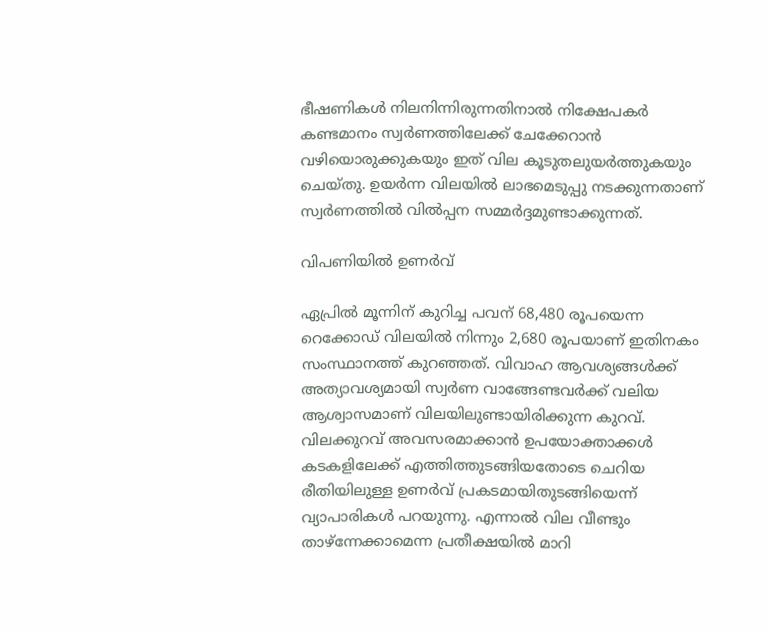ഭീഷണികള്‍ നിലനിന്നിരുന്നതിനാല്‍ നിക്ഷേപകര്‍ കണ്ടമാനം സ്വര്‍ണത്തിലേക്ക് ചേക്കേറാന്‍ വഴിയൊരുക്കുകയും ഇത് വില കൂടുതലുയര്‍ത്തുകയും ചെയ്തു. ഉയര്‍ന്ന വിലയില്‍ ലാഭമെടുപ്പു നടക്കുന്നതാണ് സ്വര്‍ണത്തില്‍ വില്‍പ്പന സമ്മര്‍ദ്ദമുണ്ടാക്കുന്നത്.

വിപണിയില്‍ ഉണര്‍വ്‌

ഏപ്രില്‍ മൂന്നിന് കുറിച്ച പവന് 68,480 രൂപയെന്ന റെക്കോഡ് വിലയില്‍ നിന്നും 2,680 രൂപയാണ് ഇതിനകം സംസ്ഥാനത്ത് കുറഞ്ഞത്. വിവാഹ ആവശ്യങ്ങള്‍ക്ക് അത്യാവശ്യമായി സ്വര്‍ണ വാങ്ങേണ്ടവര്‍ക്ക് വലിയ ആശ്വാസമാണ് വിലയിലുണ്ടായിരിക്കുന്ന കുറവ്. വിലക്കുറവ് അവസരമാക്കാന്‍ ഉപയോക്താക്കള്‍ കടകളിലേക്ക് എത്തിത്തുടങ്ങിയതോടെ ചെറിയ രീതിയിലുള്ള ഉണര്‍വ് പ്രകടമായിതുടങ്ങിയെന്ന് വ്യാപാരികള്‍ പറയുന്നു. എന്നാല്‍ വില വീണ്ടും താഴ്‌ന്നേക്കാമെന്ന പ്രതീക്ഷയില്‍ മാറി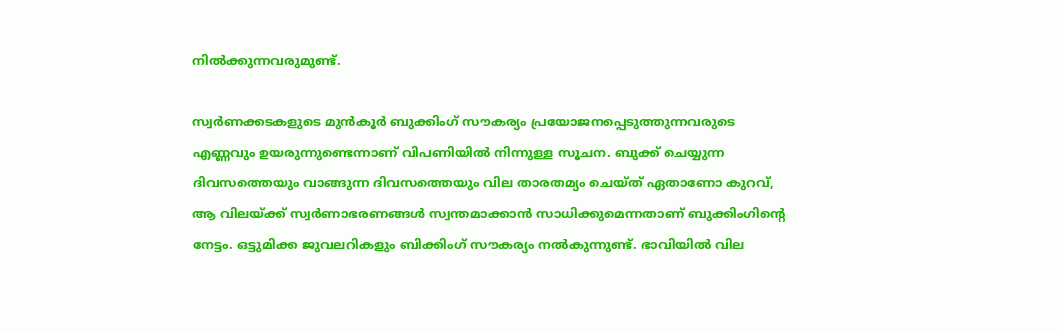നില്‍ക്കുന്നവരുമുണ്ട്.

സ്വര്‍ണക്കടകളുടെ മുന്‍കൂര്‍ ബുക്കിംഗ് സൗകര്യം പ്രയോജനപ്പെടുത്തുന്നവരുടെ എണ്ണവും ഉയരുന്നുണ്ടെന്നാണ് വിപണിയില്‍ നിന്നുള്ള സൂചന. ബുക്ക് ചെയ്യുന്ന ദിവസത്തെയും വാങ്ങുന്ന ദിവസത്തെയും വില താരതമ്യം ചെയ്ത് ഏതാണോ കുറവ്, ആ വിലയ്ക്ക് സ്വര്‍ണാഭരണങ്ങള്‍ സ്വന്തമാക്കാന്‍ സാധിക്കുമെന്നതാണ് ബുക്കിംഗിന്റെ നേട്ടം. ഒട്ടുമിക്ക ജുവലറികളും ബിക്കിംഗ് സൗകര്യം നല്‍കുന്നുണ്ട്. ഭാവിയില്‍ വില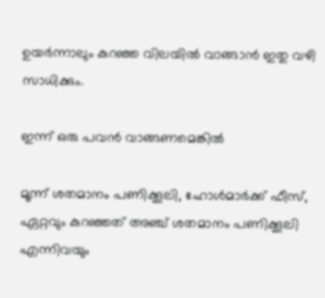ഉയര്‍ന്നാലും കുറഞ്ഞ വിലയില്‍ വാങ്ങാന്‍ ഇതു വഴി സാധിക്കും.

ഇന്ന് ഒരു പവന്‍ വാങ്ങണമെങ്കില്‍

മൂന്ന് ശതമാനം പണിക്കൂലി, ഹോള്‍മാര്‍ക്ക് ഫീസ്, ഏറ്റവും കുറഞ്ഞത് അഞ്ച് ശതമാനം പണിക്കൂലി എന്നിവയും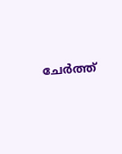ചേര്‍ത്ത്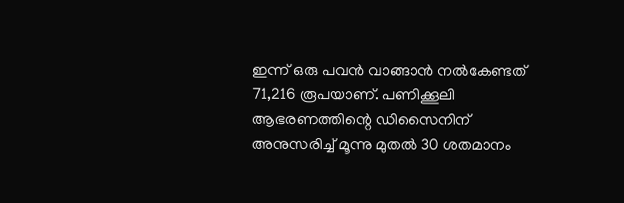ഇന്ന് ഒരു പവന്‍ വാങ്ങാന്‍ നല്‍കേണ്ടത് 71,216 രൂപയാണ്. പണിക്കൂലി ആഭരണത്തിന്റെ ഡിസൈനിന് അനുസരിച്ച് മൂന്നു മുതല്‍ 30 ശതമാനം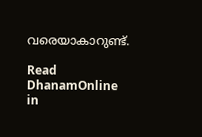വരെയാകാറുണ്ട്.

Read DhanamOnline in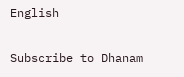English

Subscribe to Dhanam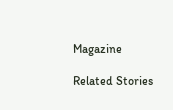Magazine

Related Stories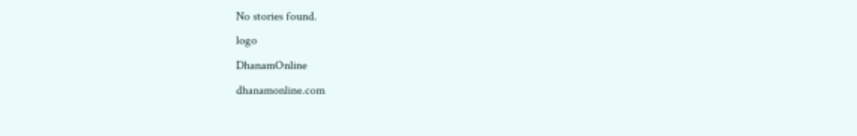No stories found.
logo
DhanamOnline
dhanamonline.com